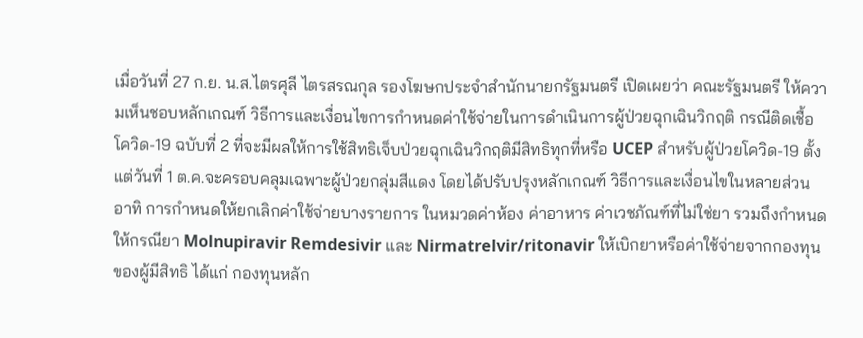เมื่อวันที่ 27 ก.ย. น.ส.ไตรศุลี ไตรสรณกุล รองโฆษกประจำสำนักนายกรัฐมนตรี เปิดเผยว่า คณะรัฐมนตรี ให้ความเห็นชอบหลักเกณฑ์ วิธีการและเงื่อนไขการกำหนดค่าใช้จ่ายในการดำเนินการผู้ป่วยฉุกเฉินวิกฤติ กรณีติดเชื้อโควิด-19 ฉบับที่ 2 ที่จะมีผลให้การใช้สิทธิเจ็บป่วยฉุกเฉินวิกฤติมีสิทธิทุกที่หรือ UCEP สำหรับผู้ป่วยโควิด-19 ตั้งแต่วันที่ 1 ต.ค.จะครอบคลุมเฉพาะผู้ป่วยกลุ่มสีแดง โดยได้ปรับปรุงหลักเกณฑ์ วิธีการและเงื่อนไขในหลายส่วน อาทิ การกำหนดให้ยกเลิกค่าใช้จ่ายบางรายการ ในหมวดค่าห้อง ค่าอาหาร ค่าเวชภัณฑ์ที่ไม่ใช่ยา รวมถึงกำหนดให้กรณียา Molnupiravir Remdesivir และ Nirmatrelvir/ritonavir ให้เบิกยาหรือค่าใช้จ่ายจากกองทุนของผู้มีสิทธิ ได้แก่ กองทุนหลัก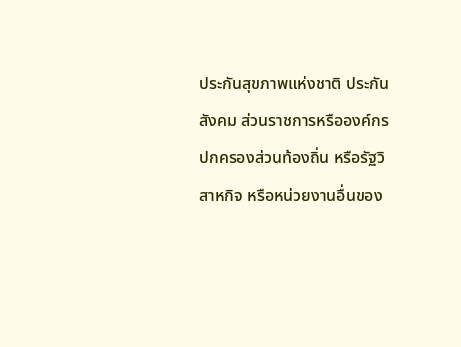ประกันสุขภาพแห่งชาติ ประกันสังคม ส่วนราชการหรือองค์กรปกครองส่วนท้องถิ่น หรือรัฐวิสาหกิจ หรือหน่วยงานอื่นของ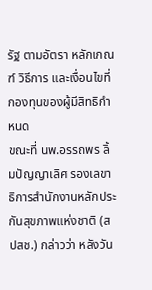รัฐ ตามอัตรา หลักเกณฑ์ วิธีการ และเงื่อนไขที่กองทุนของผู้มีสิทธิกำหนด
ขณะที่ นพ.อรรถพร ลิ้มปัญญาเลิศ รองเลขาธิการสำนักงานหลักประกันสุขภาพแห่งชาติ (สปสช.) กล่าวว่า หลังวัน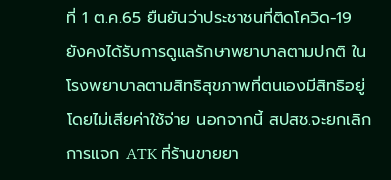ที่ 1 ต.ค.65 ยืนยันว่าประชาชนที่ติดโควิด-19 ยังคงได้รับการดูแลรักษาพยาบาลตามปกติ ในโรงพยาบาลตามสิทธิสุขภาพที่ตนเองมีสิทธิอยู่ โดยไม่เสียค่าใช้จ่าย นอกจากนี้ สปสช.จะยกเลิกการแจก ATK ที่ร้านขายยา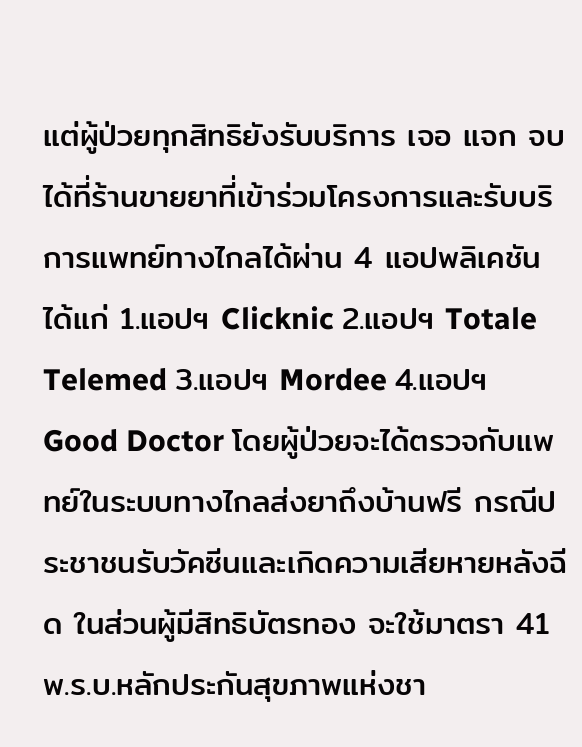แต่ผู้ป่วยทุกสิทธิยังรับบริการ เจอ แจก จบ ได้ที่ร้านขายยาที่เข้าร่วมโครงการและรับบริการแพทย์ทางไกลได้ผ่าน 4 แอปพลิเคชัน ได้แก่ 1.แอปฯ Clicknic 2.แอปฯ Totale Telemed 3.แอปฯ Mordee 4.แอปฯ Good Doctor โดยผู้ป่วยจะได้ตรวจกับแพทย์ในระบบทางไกลส่งยาถึงบ้านฟรี กรณีประชาชนรับวัคซีนและเกิดความเสียหายหลังฉีด ในส่วนผู้มีสิทธิบัตรทอง จะใช้มาตรา 41 พ.ร.บ.หลักประกันสุขภาพแห่งชา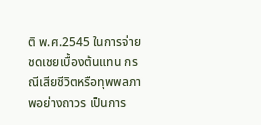ติ พ.ศ.2545 ในการจ่ายชดเชยเบื้องต้นแทน กรณีเสียชีวิตหรือทุพพลภาพอย่างถาวร เป็นการ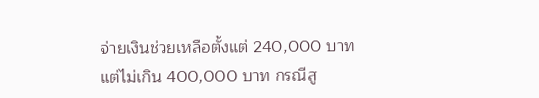จ่ายเงินช่วยเหลือตั้งแต่ 240,000 บาท แต่ไม่เกิน 400,000 บาท กรณีสู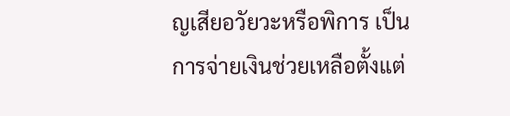ญเสียอวัยวะหรือพิการ เป็นการจ่ายเงินช่วยเหลือตั้งแต่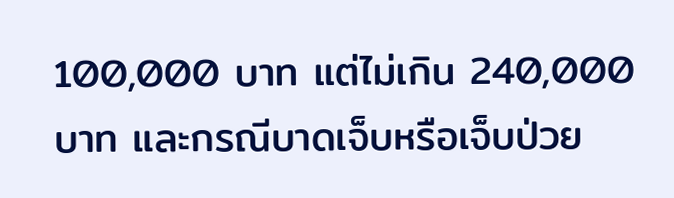100,000 บาท แต่ไม่เกิน 240,000 บาท และกรณีบาดเจ็บหรือเจ็บป่วย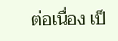ต่อเนื่อง เป็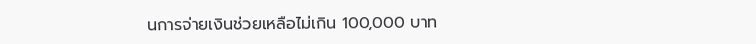นการจ่ายเงินช่วยเหลือไม่เกิน 100,000 บาท